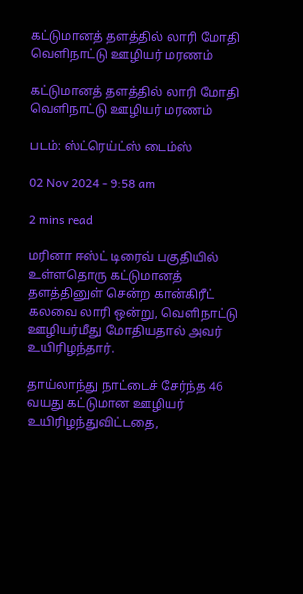கட்டுமானத் தளத்தில் லாரி மோதி வெளிநாட்டு ஊழியர் மரணம்

கட்டுமானத் தளத்தில் லாரி மோதி வெளிநாட்டு ஊழியர் மரணம்

படம்: ஸ்ட்ரெய்ட்ஸ் டைம்ஸ்

02 Nov 2024 - 9:58 am

2 mins read

மரினா ஈஸ்ட் டிரைவ் பகுதியில் உள்ளதொரு கட்டுமானத் தளத்தினுள் சென்ற கான்கிரீட் கலவை லாரி ஒன்று, வெளிநாட்டு ஊழியர்மீது மோதியதால் அவர் உயிரிழந்தார்.

தாய்லாந்து நாட்டைச் சேர்ந்த 46 வயது கட்டுமான ஊழியர் உயிரிழந்துவிட்டதை,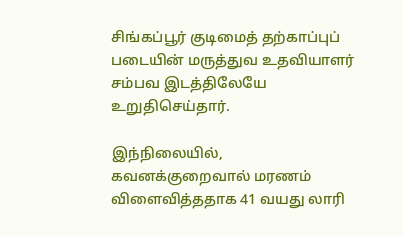சிங்கப்பூர் குடிமைத் தற்காப்புப் படையின் மருத்துவ உதவியாளர் சம்பவ இடத்திலேயே உறுதிசெய்தார்.

இந்நிலையில், கவனக்குறைவால் மரணம் விளைவித்ததாக 41 வயது லாரி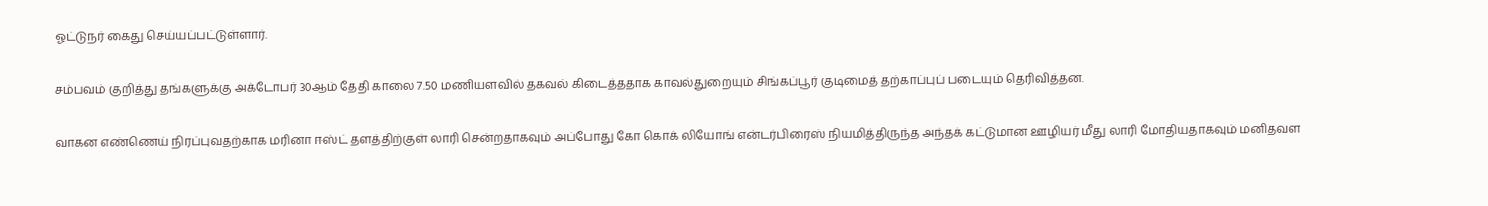ஓட்டுநர் கைது செய்யப்பட்டுள்ளார்.

சம்பவம் குறித்து தங்களுக்கு அக்டோபர் 30ஆம் தேதி காலை 7.50 மணியளவில் தகவல் கிடைத்ததாக காவல்துறையும் சிங்கப்பூர் குடிமைத் தற்காப்புப் படையும் தெரிவித்தன.

வாகன எண்ணெய் நிரப்புவதற்காக மரினா ஈஸ்ட் தளத்திற்குள் லாரி சென்றதாகவும் அப்போது கோ கொக் லியோங் என்டர்பிரைஸ் நியமித்திருந்த அந்தக் கட்டுமான ஊழியர் மீது லாரி மோதியதாகவும் மனிதவள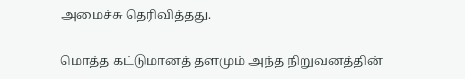அமைச்சு தெரிவித்தது.

மொத்த கட்டுமானத் தளமும் அந்த நிறுவனத்தின்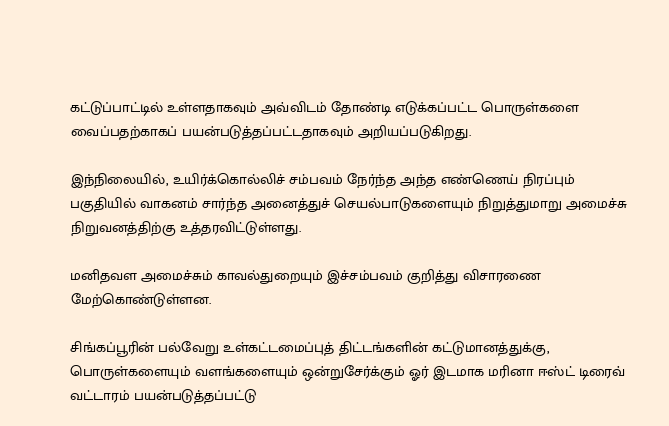கட்டுப்பாட்டில் உள்ளதாகவும் அவ்விடம் தோண்டி எடுக்கப்பட்ட பொருள்களை வைப்பதற்காகப் பயன்படுத்தப்பட்டதாகவும் அறியப்படுகிறது.

இந்நிலையில், உயிர்க்கொல்லிச் சம்பவம் நேர்ந்த அந்த எண்ணெய் நிரப்பும் பகுதியில் வாகனம் சார்ந்த அனைத்துச் செயல்பாடுகளையும் நிறுத்துமாறு அமைச்சு நிறுவனத்திற்கு உத்தரவிட்டுள்ளது.

மனிதவள அமைச்சும் காவல்துறையும் இச்சம்பவம் குறித்து விசாரணை மேற்கொண்டுள்ளன.

சிங்கப்பூரின் பல்வேறு உள்கட்டமைப்புத் திட்டங்களின் கட்டுமானத்துக்கு, பொருள்களையும் வளங்களையும் ஒன்றுசேர்க்கும் ஓர் இடமாக மரினா ஈஸ்ட் டிரைவ் வட்டாரம் பயன்படுத்தப்பட்டு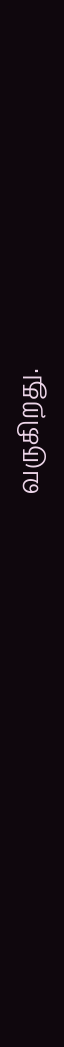வருகிறது.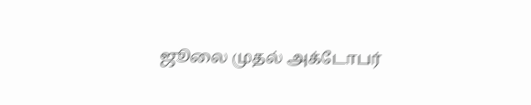ஜூலை முதல் அக்டோபர்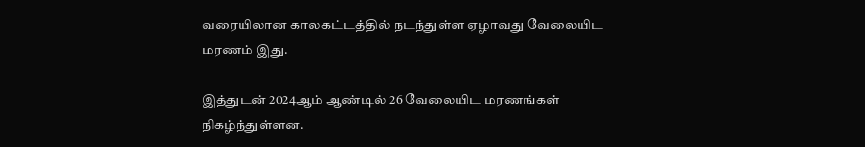வரையிலான காலகட்டத்தில் நடந்துள்ள ஏழாவது வேலையிட மரணம் இது.

இத்துடன் 2024ஆம் ஆண்டில் 26 வேலையிட மரணங்கள் நிகழ்ந்துள்ளன.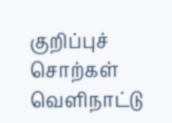குறிப்புச் சொற்கள்
வெளிநாட்டு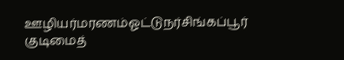ஊழியர்மரணம்ஓட்டுநர்சிங்கப்பூர் குடிமைத்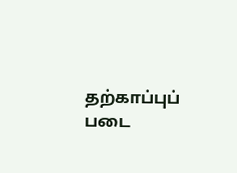தற்காப்புப் படை